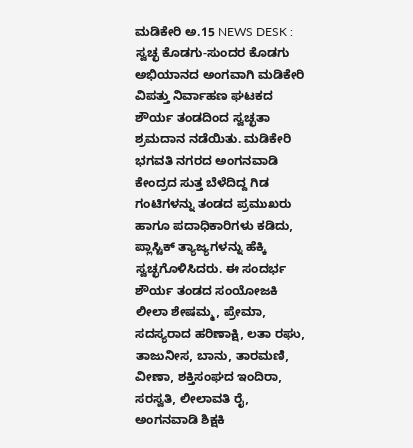ಮಡಿಕೇರಿ ಅ.15 NEWS DESK : ಸ್ವಚ್ಛ ಕೊಡಗು-ಸುಂದರ ಕೊಡಗು ಅಭಿಯಾನದ ಅಂಗವಾಗಿ ಮಡಿಕೇರಿ ವಿಪತ್ತು ನಿರ್ವಾಹಣ ಘಟಕದ ಶೌರ್ಯ ತಂಡದಿಂದ ಸ್ವಚ್ಛತಾ ಶ್ರಮದಾನ ನಡೆಯಿತು. ಮಡಿಕೇರಿ ಭಗವತಿ ನಗರದ ಅಂಗನವಾಡಿ ಕೇಂದ್ರದ ಸುತ್ತ ಬೆಳೆದಿದ್ದ ಗಿಡ ಗಂಟಿಗಳನ್ನು ತಂಡದ ಪ್ರಮುಖರು ಹಾಗೂ ಪದಾಧಿಕಾರಿಗಳು ಕಡಿದು, ಪ್ಲಾಸ್ಟಿಕ್ ತ್ಯಾಜ್ಯಗಳನ್ನು ಹೆಕ್ಕಿ ಸ್ವಚ್ಛಗೊಳಿಸಿದರು. ಈ ಸಂದರ್ಭ ಶೌರ್ಯ ತಂಡದ ಸಂಯೋಜಕಿ ಲೀಲಾ ಶೇಷಮ್ಮ, ಪ್ರೇಮಾ, ಸದಸ್ಯರಾದ ಹರಿಣಾಕ್ಷಿ, ಲತಾ ರಘು, ತಾಜುನೀಸ, ಬಾನು, ತಾರಮಣಿ, ವೀಣಾ, ಶಕ್ತಿಸಂಘದ ಇಂದಿರಾ, ಸರಸ್ವತಿ, ಲೀಲಾವತಿ ರೈ, ಅಂಗನವಾಡಿ ಶಿಕ್ಷಕಿ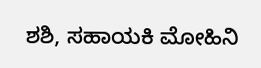ಶಶಿ, ಸಹಾಯಕಿ ಮೋಹಿನಿ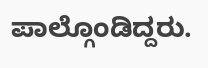ಪಾಲ್ಗೊಂಡಿದ್ದರು.